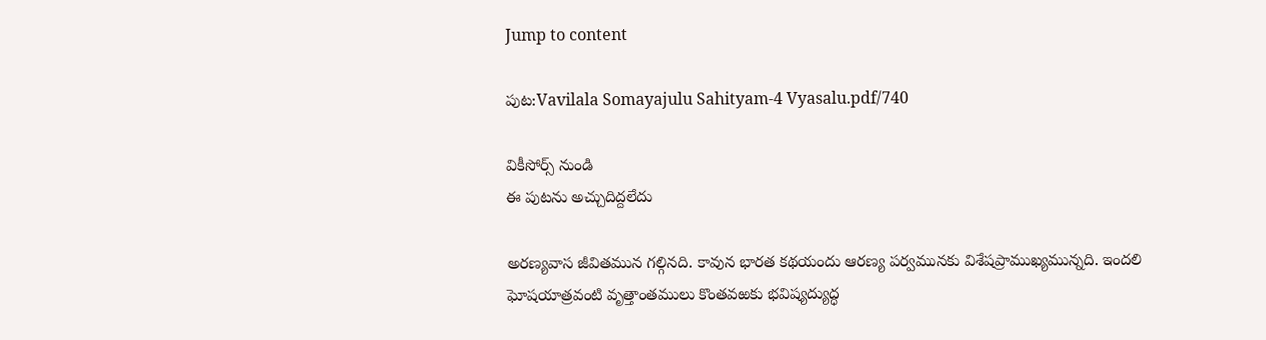Jump to content

పుట:Vavilala Somayajulu Sahityam-4 Vyasalu.pdf/740

వికీసోర్స్ నుండి
ఈ పుటను అచ్చుదిద్దలేదు

అరణ్యవాస జీవితమున గల్గినది. కావున భారత కథయందు ఆరణ్య పర్వమునకు విశేషప్రాముఖ్యమున్నది. ఇందలి ఘోషయాత్రవంటి వృత్తాంతములు కొంతవఱకు భవిష్యద్యుద్ధ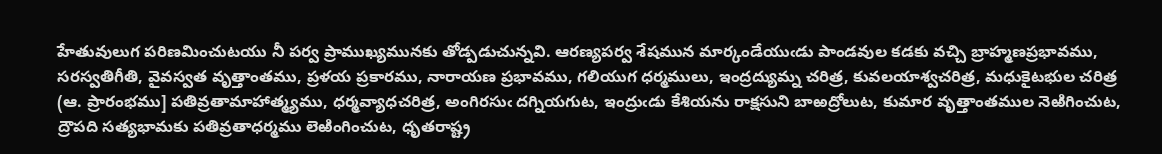హేతువులుగ పరిణమించుటయు నీ పర్వ ప్రాముఖ్యమునకు తోడ్పడుచున్నవి. ఆరణ్యపర్వ శేషమున మార్కండేయుఁడు పాండవుల కడకు వచ్చి బ్రాహ్మణప్రభావము, సరస్వతిగీతి, వైవస్వత వృత్తాంతము, ప్రళయ ప్రకారము, నారాయణ ప్రభావము, గలియుగ ధర్మములు, ఇంద్రద్యుమ్న చరిత్ర, కువలయాశ్వచరిత్ర, మధుకైటభుల చరిత్ర (ఆ. ప్రారంభము] పతివ్రతామాహాత్మ్యము, ధర్మవ్యాధచరిత్ర, అంగిరసుఁ దగ్నియగుట, ఇంద్రుఁడు కేశియను రాక్షసుని బాఱద్రోలుట, కుమార వృత్తాంతముల నెఱిగించుట, ద్రౌపది సత్యభామకు పతివ్రతాధర్మము లెఱింగించుట, ధృతరాష్ట్ర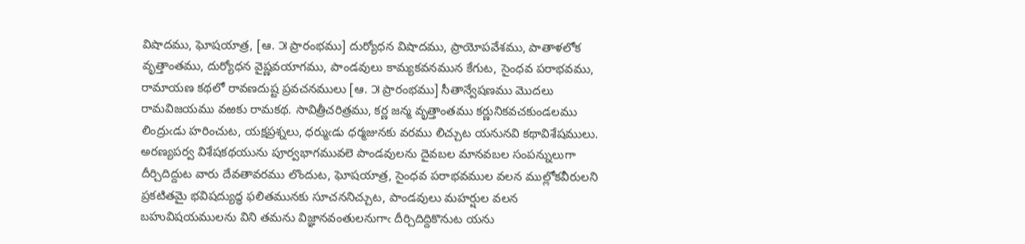విషాదము, ఘోషయాత్ర, [ఆ. ౫ ప్రారంభము] దుర్యోధన విషాదము, ప్రాయోపవేశము, పాతాళలోక వృత్తాంతము, దుర్యోధన వైష్ణవయాగము, పాండవులు కామ్యకవనమున కేగుట, సైంధవ పరాభవము, రామాయణ కథలో రావణదుష్ట ప్రవచనములు [ఆ. ౫ ప్రారంభము] సీతాన్వేషణము మొదలు రామవిజయము వఱకు రామకథ. సావిత్రీచరిత్రము, కర్ణ జన్మ వృత్తాంతము కర్ణునికవచకుండలము లింద్రుఁడు హరించుట, యక్షప్రశ్నలు, ధర్ముఁడు ధర్మజునకు వరము లిచ్చుట యనునవి కథావిశేషములు. అరణ్యపర్వ విశేషకథయును పూర్వభాగమువలె పాండవులను దైవబల మానవబల సంపన్నులుగా దీర్చిదిద్దుట వారు దేవతావరము లొందుట, ఘోషయాత్ర, సైంధవ పరాభవముల వలన ముల్లోకవీరులని ప్రకటితమై భవిషద్యుద్ధ ఫలితమునకు సూచననిచ్చుట, పాండవులు మహర్షుల వలన బహువిషయములను విని తమను విజ్ఞానవంతులనుగాఁ దీర్చిదిద్దికొనుట యను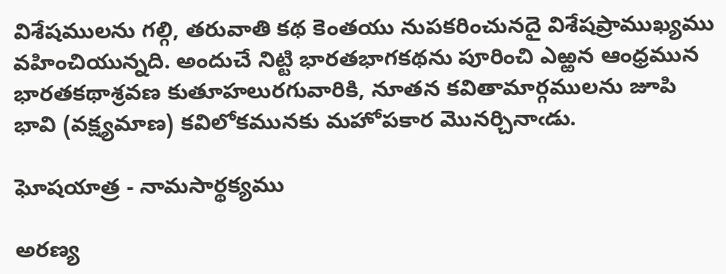విశేషములను గల్గి, తరువాతి కథ కెంతయు నుపకరించునదై విశేషప్రాముఖ్యము వహించియున్నది. అందుచే నిట్టి భారతభాగకథను పూరించి ఎఱ్ఱన ఆంధ్రమున భారతకథాశ్రవణ కుతూహలురగువారికి, నూతన కవితామార్గములను జూపి భావి (వక్ష్యమాణ) కవిలోకమునకు మహోపకార మొనర్చినాఁడు.

ఘోషయాత్ర - నామసార్థక్యము

అరణ్య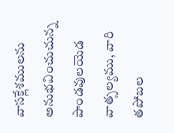వాసక్లేశములను అనుభవించుచున్న పాండవులయెడ వాత్సల్యము, వారి తపోబల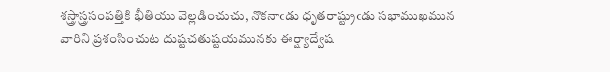శస్త్రాస్త్రసంపత్తికి భీతియు వెల్లడించుచు, నొకనాఁడు ధృతరాష్ట్రుఁడు సభాముఖమున వారిని ప్రశంసించుట దుష్టచతుష్టయమునకు ఈర్ష్యాద్వేష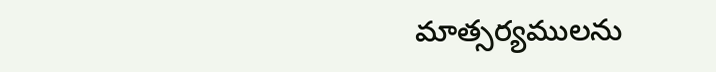మాత్సర్యములను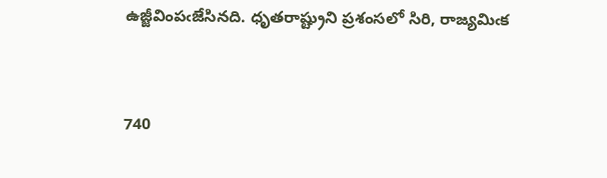ఉజ్జీవింపఁజేసినది. ధృతరాష్ట్రుని ప్రశంసలో సిరి, రాజ్యమిఁక


740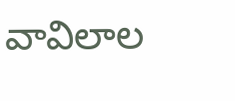వావిలాల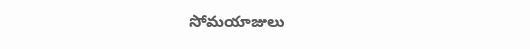సోమయాజులు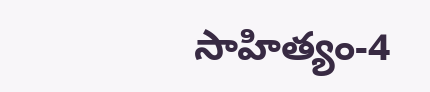సాహిత్యం-4